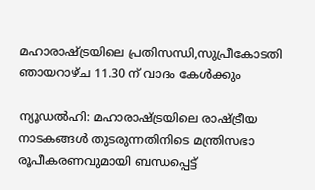മഹാരാഷ്ട്രയിലെ പ്രതിസന്ധി,സുപ്രീകോടതി ഞായറാഴ്ച 11.30 ന് വാദം കേള്‍ക്കും

ന്യൂഡല്‍ഹി: മഹാരാഷ്ട്രയിലെ രാഷ്ട്രീയ നാടകങ്ങള്‍ തുടരുന്നതിനിടെ മന്ത്രിസഭാ രൂപീകരണവുമായി ബന്ധപ്പെട്ട്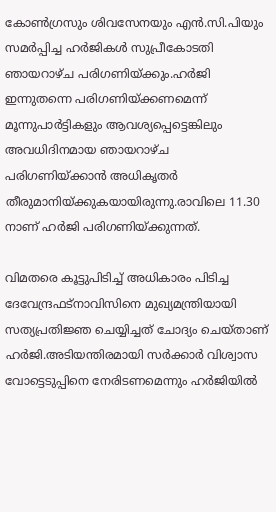കോണ്‍ഗ്രസും ശിവസേനയും എന്‍.സി.പിയും സമര്‍പ്പിച്ച ഹര്‍ജികള്‍ സുപ്രീകോടതി ഞായറാഴ്ച പരിഗണിയ്ക്കും.ഹര്‍ജി ഇന്നുതന്നെ പരിഗണിയ്ക്കണമെന്ന് മൂന്നുപാര്‍ട്ടികളും ആവശ്യപ്പെട്ടെങ്കിലും അവധിദിനമായ ഞായറാഴ്ച പരിഗണിയ്ക്കാന്‍ അധികൃതര്‍ തീരുമാനിയ്ക്കുകയായിരുന്നു.രാവിലെ 11.30 നാണ് ഹര്‍ജി പരിഗണിയ്ക്കുന്നത്.

വിമതരെ കൂട്ടുപിടിച്ച് അധികാരം പിടിച്ച ദേവേന്ദ്രഫട്‌നാവിസിനെ മുഖ്യമന്ത്രിയായി സത്യപ്രതിജ്ഞ ചെയ്യിച്ചത് ചോദ്യം ചെയ്താണ് ഹര്‍ജി.അടിയന്തിരമായി സര്‍ക്കാര്‍ വിശ്വാസ വോട്ടെടുപ്പിനെ നേരിടണമെന്നും ഹര്‍ജിയില്‍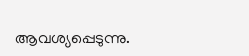ആവശ്യപ്പെടുന്നു.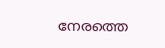നേരത്തെ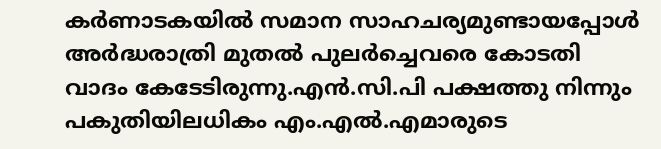കര്‍ണാടകയില്‍ സമാന സാഹചര്യമുണ്ടായപ്പോള്‍ അര്‍ദ്ധരാത്രി മുതല്‍ പുലര്‍ച്ചെവരെ കോടതി വാദം കേടേടിരുന്നു.എന്‍.സി.പി പക്ഷത്തു നിന്നും പകുതിയിലധികം എം.എല്‍.എമാരുടെ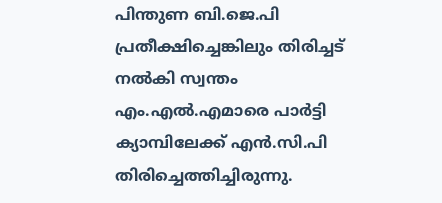പിന്തുണ ബി.ജെ.പി പ്രതീക്ഷിച്ചെങ്കിലും തിരിച്ചട് നല്‍കി സ്വന്തം എം.എല്‍.എമാരെ പാര്‍ട്ടി ക്യാമ്പിലേക്ക് എന്‍.സി.പി തിരിച്ചെത്തിച്ചിരുന്നു.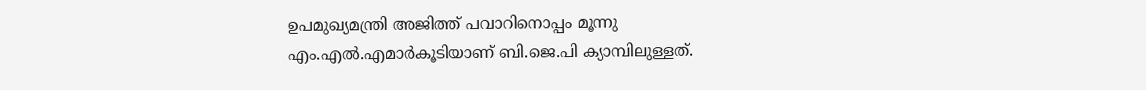ഉപമുഖ്യമന്ത്രി അജിത്ത് പവാറിനൊപ്പം മൂന്നു എം.എല്‍.എമാര്‍കൂടിയാണ് ബി.ജെ.പി ക്യാമ്പിലുള്ളത്.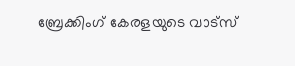ബ്രേക്കിംഗ് കേരളയുടെ വാട്സ്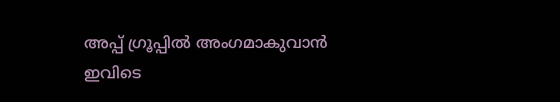അപ്പ് ഗ്രൂപ്പിൽ അംഗമാകുവാൻ ഇവിടെ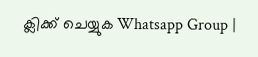ക്ലിക്ക് ചെയ്യുക Whatsapp Group |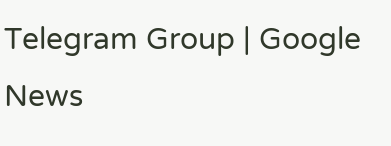Telegram Group | Google News